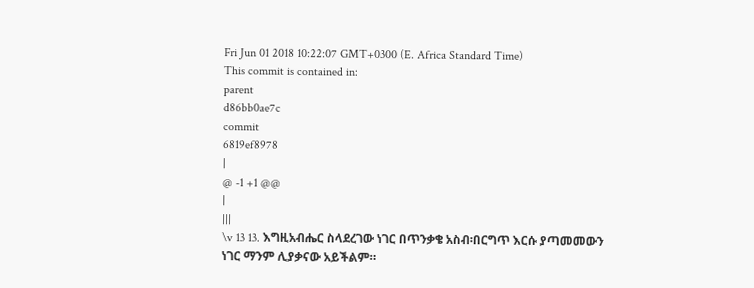Fri Jun 01 2018 10:22:07 GMT+0300 (E. Africa Standard Time)
This commit is contained in:
parent
d86bb0ae7c
commit
6819ef8978
|
@ -1 +1 @@
|
|||
\v 13 13. እግዚአብሔር ስላደረገው ነገር በጥንቃቄ አስብ፡በርግጥ እርሱ ያጣመመውን ነገር ማንም ሊያቃናው አይችልም።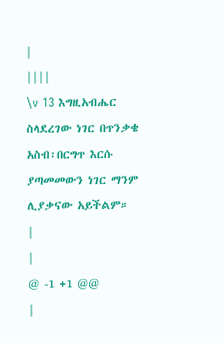|
||||
\v 13 እግዚአብሔር ስላደረገው ነገር በጥንቃቄ አስብ፡በርግጥ እርሱ ያጣመመውን ነገር ማንም ሊያቃናው አይችልም።
|
|
@ -1 +1 @@
|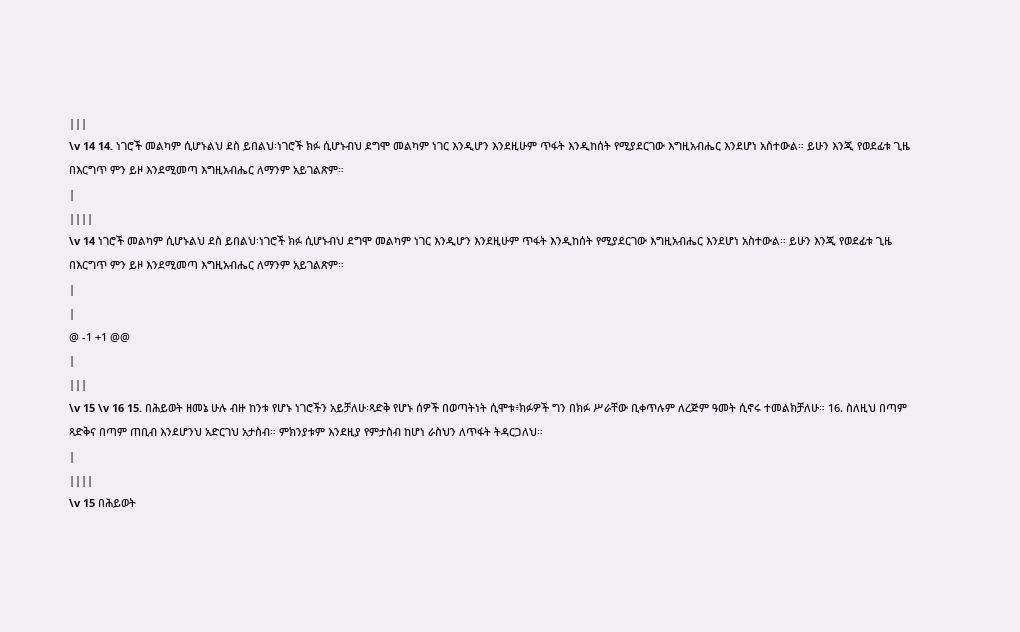|||
\v 14 14. ነገሮች መልካም ሲሆኑልህ ደስ ይበልህ፡ነገሮች ክፉ ሲሆኑብህ ደግሞ መልካም ነገር እንዲሆን እንደዚሁም ጥፋት እንዲከሰት የሚያደርገው እግዚአብሔር እንደሆነ አስተውል። ይሁን እንጂ የወደፊቱ ጊዜ በእርግጥ ምን ይዞ እንደሚመጣ እግዚአብሔር ለማንም አይገልጽም።
|
||||
\v 14 ነገሮች መልካም ሲሆኑልህ ደስ ይበልህ፡ነገሮች ክፉ ሲሆኑብህ ደግሞ መልካም ነገር እንዲሆን እንደዚሁም ጥፋት እንዲከሰት የሚያደርገው እግዚአብሔር እንደሆነ አስተውል። ይሁን እንጂ የወደፊቱ ጊዜ በእርግጥ ምን ይዞ እንደሚመጣ እግዚአብሔር ለማንም አይገልጽም።
|
|
@ -1 +1 @@
|
|||
\v 15 \v 16 15. በሕይወት ዘመኔ ሁሉ ብዙ ከንቱ የሆኑ ነገሮችን አይቻለሁ፡ጻድቅ የሆኑ ሰዎች በወጣትነት ሲሞቱ፥ክፉዎች ግን በክፉ ሥራቸው ቢቀጥሉም ለረጅም ዓመት ሲኖሩ ተመልክቻለሁ። 16. ስለዚህ በጣም ጻድቅና በጣም ጠቢብ እንደሆንህ አድርገህ አታስብ። ምክንያቱም እንደዚያ የምታስብ ከሆነ ራስህን ለጥፋት ትዳርጋለህ።
|
||||
\v 15 በሕይወት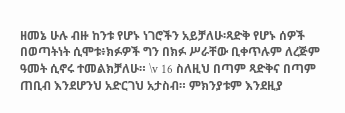ዘመኔ ሁሉ ብዙ ከንቱ የሆኑ ነገሮችን አይቻለሁ፡ጻድቅ የሆኑ ሰዎች በወጣትነት ሲሞቱ፥ክፉዎች ግን በክፉ ሥራቸው ቢቀጥሉም ለረጅም ዓመት ሲኖሩ ተመልክቻለሁ። \v 16 ስለዚህ በጣም ጻድቅና በጣም ጠቢብ እንደሆንህ አድርገህ አታስብ። ምክንያቱም እንደዚያ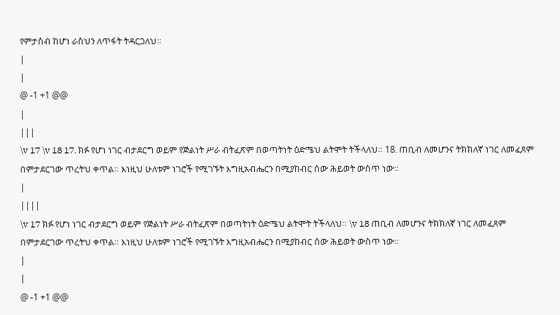የምታስብ ከሆነ ራስህን ለጥፋት ትዳርጋለህ።
|
|
@ -1 +1 @@
|
|||
\v 17 \v 18 17. ክፉ የሆነ ነገር ብታደርግ ወይም የጅልነት ሥራ ብትፈጽም በወጣትነት ዕድሜህ ልትሞት ትችላለህ። 18. ጠቢብ ለመሆንና ትክክለኛ ነገር ለመፈጸም በምታደርገው ጥረትህ ቀጥል። እነዚህ ሁለቱም ነገሮች የሚገኙት እግዚአብሔርን በሚያከብር ሰው ሕይወት ውስጥ ነው።
|
||||
\v 17 ክፉ የሆነ ነገር ብታደርግ ወይም የጅልነት ሥራ ብትፈጽም በወጣትነት ዕድሜህ ልትሞት ትችላለህ። \v 18 ጠቢብ ለመሆንና ትክክለኛ ነገር ለመፈጸም በምታደርገው ጥረትህ ቀጥል። እነዚህ ሁለቱም ነገሮች የሚገኙት እግዚአብሔርን በሚያከብር ሰው ሕይወት ውስጥ ነው።
|
|
@ -1 +1 @@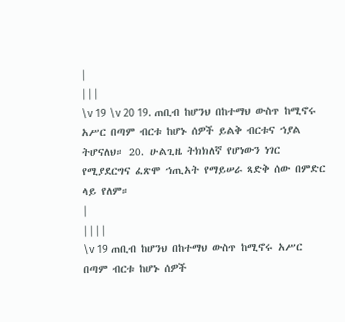|
|||
\v 19 \v 20 19. ጠቢብ ከሆንህ በከተማህ ውስጥ ከሚኖሩ አሥር በጣም ብርቱ ከሆኑ ሰዎች ይልቅ ብርቱና ኀያል ትሆናለህ። 20. ሁልጊዜ ትክክለኛ የሆነውን ነገር የሚያደርግና ፈጽሞ ኀጢአት የማይሠራ ጻድቅ ሰው በምድር ላይ የለም።
|
||||
\v 19 ጠቢብ ከሆንህ በከተማህ ውስጥ ከሚኖሩ አሥር በጣም ብርቱ ከሆኑ ሰዎች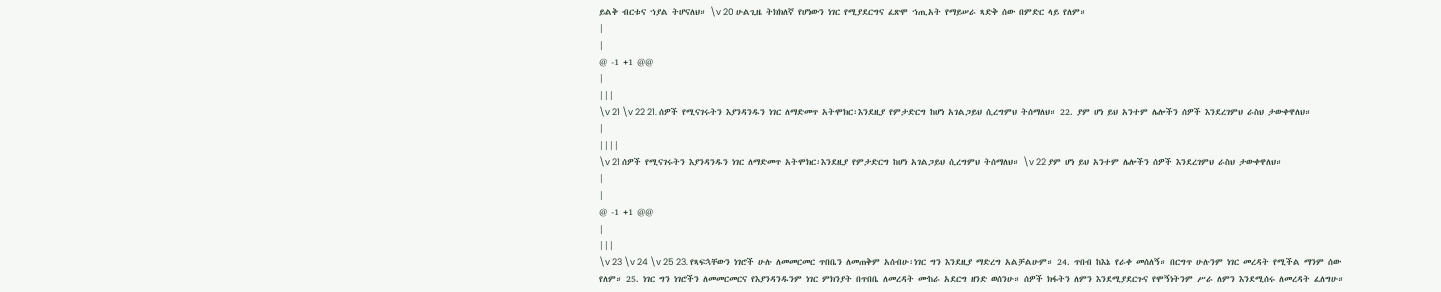ይልቅ ብርቱና ኀያል ትሆናለህ። \v 20 ሁልጊዜ ትክክለኛ የሆነውን ነገር የሚያደርግና ፈጽሞ ኀጢአት የማይሠራ ጻድቅ ሰው በምድር ላይ የለም።
|
|
@ -1 +1 @@
|
|||
\v 21 \v 22 21. ሰዎች የሚናገሩትን እያንዳንዱን ነገር ለማድመጥ አትሞክር፡እንደዚያ የምታድርግ ከሆነ አገልጋይህ ሲረግምህ ትሰማለህ። 22. ያም ሆነ ይህ አንተም ሌሎችን ሰዎች እንደረገምህ ራስህ ታውቀዋለህ።
|
||||
\v 21 ሰዎች የሚናገሩትን እያንዳንዱን ነገር ለማድመጥ አትሞክር፡እንደዚያ የምታድርግ ከሆነ አገልጋይህ ሲረግምህ ትሰማለህ። \v 22 ያም ሆነ ይህ አንተም ሌሎችን ሰዎች እንደረገምህ ራስህ ታውቀዋለህ።
|
|
@ -1 +1 @@
|
|||
\v 23 \v 24 \v 25 23. የጻፍኋቸውን ነገሮች ሁሉ ለመመርመር ጥበቤን ለመጠቅም አሰብሁ፡ነገር ግን እንደዚያ ማድረግ አልቻልሁም። 24. ጥበብ ከእኔ የራቀ መሰለኝ። በርግጥ ሁሉንም ነገር መረዳት የሚችል ማንም ሰው የለም። 25. ነገር ግን ነገሮችን ለመመርመርና የእያንዳንዱንም ነገር ምክንያት በጥበቤ ለመረዳት ሙከራ አደርግ ዘንድ ወሰንሁ። ሰዎች ክፋትን ለምን እንደሚያደርጉና የሞኝነትንም ሥራ ለምን እንደሚሰሩ ለመረዳት ፈለግሁ።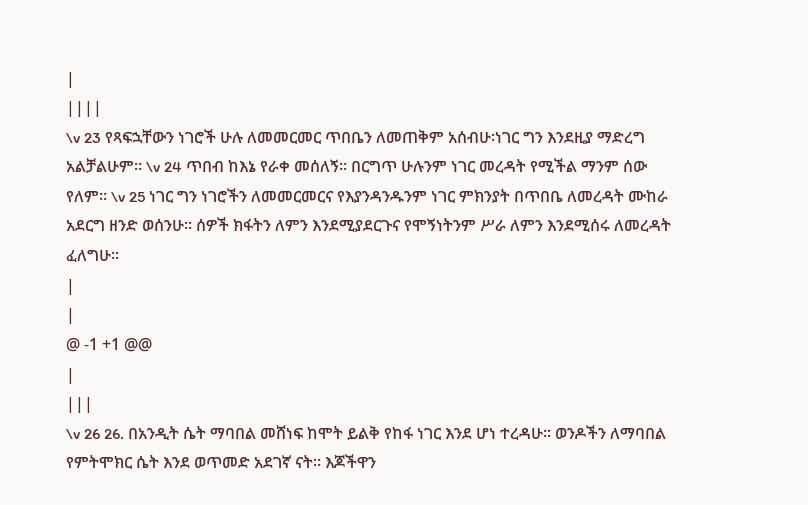|
||||
\v 23 የጻፍኋቸውን ነገሮች ሁሉ ለመመርመር ጥበቤን ለመጠቅም አሰብሁ፡ነገር ግን እንደዚያ ማድረግ አልቻልሁም። \v 24 ጥበብ ከእኔ የራቀ መሰለኝ። በርግጥ ሁሉንም ነገር መረዳት የሚችል ማንም ሰው የለም። \v 25 ነገር ግን ነገሮችን ለመመርመርና የእያንዳንዱንም ነገር ምክንያት በጥበቤ ለመረዳት ሙከራ አደርግ ዘንድ ወሰንሁ። ሰዎች ክፋትን ለምን እንደሚያደርጉና የሞኝነትንም ሥራ ለምን እንደሚሰሩ ለመረዳት ፈለግሁ።
|
|
@ -1 +1 @@
|
|||
\v 26 26. በአንዲት ሴት ማባበል መሸነፍ ከሞት ይልቅ የከፋ ነገር እንደ ሆነ ተረዳሁ። ወንዶችን ለማባበል የምትሞክር ሴት እንደ ወጥመድ አደገኛ ናት። እጆችዋን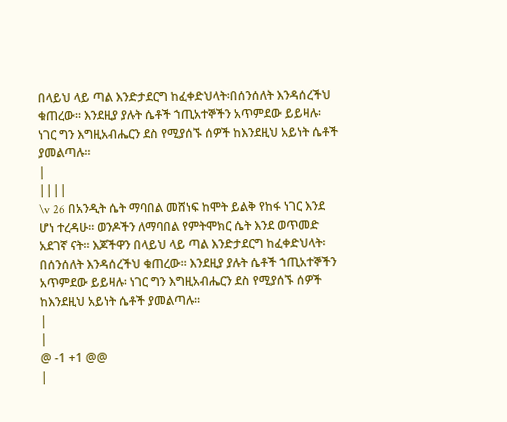በላይህ ላይ ጣል እንድታደርግ ከፈቀድህላት፡በሰንሰለት እንዳሰረችህ ቁጠረው። እንደዚያ ያሉት ሴቶች ኀጢአተኞችን አጥምደው ይይዛሉ፡ ነገር ግን እግዚአብሔርን ደስ የሚያሰኙ ሰዎች ከእንደዚህ አይነት ሴቶች ያመልጣሉ።
|
||||
\v 26 በአንዲት ሴት ማባበል መሸነፍ ከሞት ይልቅ የከፋ ነገር እንደ ሆነ ተረዳሁ። ወንዶችን ለማባበል የምትሞክር ሴት እንደ ወጥመድ አደገኛ ናት። እጆችዋን በላይህ ላይ ጣል እንድታደርግ ከፈቀድህላት፡በሰንሰለት እንዳሰረችህ ቁጠረው። እንደዚያ ያሉት ሴቶች ኀጢአተኞችን አጥምደው ይይዛሉ፡ ነገር ግን እግዚአብሔርን ደስ የሚያሰኙ ሰዎች ከእንደዚህ አይነት ሴቶች ያመልጣሉ።
|
|
@ -1 +1 @@
|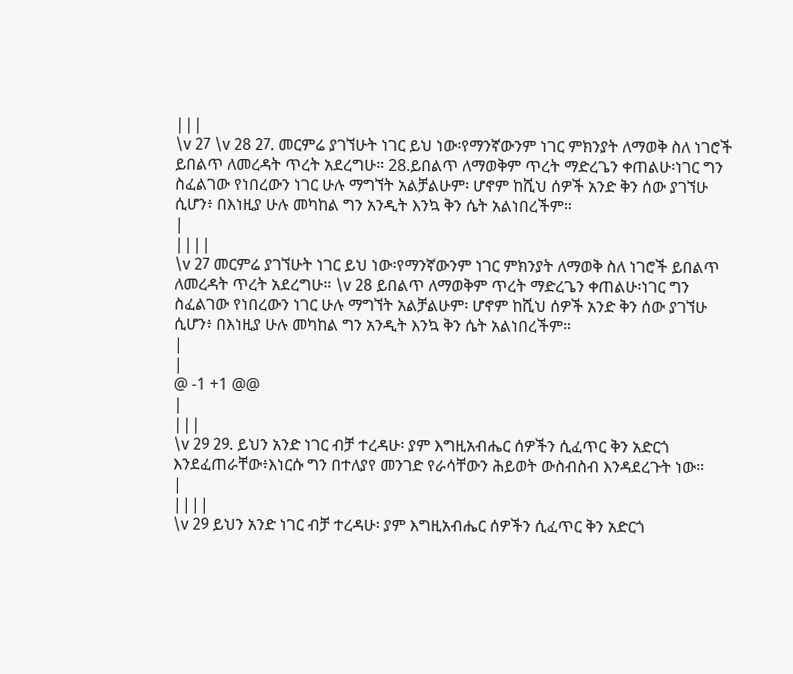|||
\v 27 \v 28 27. መርምሬ ያገኘሁት ነገር ይህ ነው፡የማንኛውንም ነገር ምክንያት ለማወቅ ስለ ነገሮች ይበልጥ ለመረዳት ጥረት አደረግሁ። 28.ይበልጥ ለማወቅም ጥረት ማድረጌን ቀጠልሁ፡ነገር ግን ስፈልገው የነበረውን ነገር ሁሉ ማግኘት አልቻልሁም፡ ሆኖም ከሺህ ሰዎች አንድ ቅን ሰው ያገኘሁ ሲሆን፥ በእነዚያ ሁሉ መካከል ግን አንዲት እንኳ ቅን ሴት አልነበረችም።
|
||||
\v 27 መርምሬ ያገኘሁት ነገር ይህ ነው፡የማንኛውንም ነገር ምክንያት ለማወቅ ስለ ነገሮች ይበልጥ ለመረዳት ጥረት አደረግሁ። \v 28 ይበልጥ ለማወቅም ጥረት ማድረጌን ቀጠልሁ፡ነገር ግን ስፈልገው የነበረውን ነገር ሁሉ ማግኘት አልቻልሁም፡ ሆኖም ከሺህ ሰዎች አንድ ቅን ሰው ያገኘሁ ሲሆን፥ በእነዚያ ሁሉ መካከል ግን አንዲት እንኳ ቅን ሴት አልነበረችም።
|
|
@ -1 +1 @@
|
|||
\v 29 29. ይህን አንድ ነገር ብቻ ተረዳሁ፡ ያም እግዚአብሔር ሰዎችን ሲፈጥር ቅን አድርጎ እንደፈጠራቸው፥እነርሱ ግን በተለያየ መንገድ የራሳቸውን ሕይወት ውስብስብ እንዳደረጉት ነው።
|
||||
\v 29 ይህን አንድ ነገር ብቻ ተረዳሁ፡ ያም እግዚአብሔር ሰዎችን ሲፈጥር ቅን አድርጎ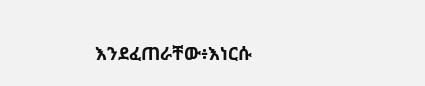እንደፈጠራቸው፥እነርሱ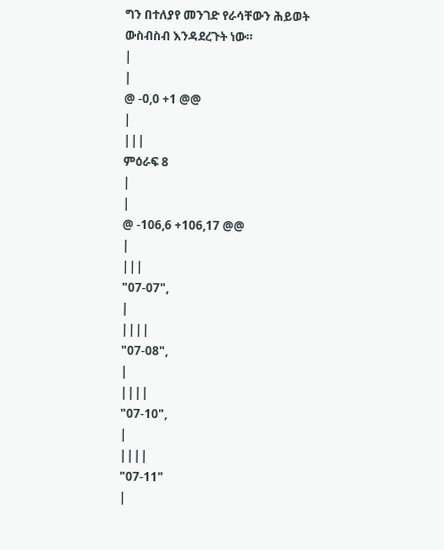ግን በተለያየ መንገድ የራሳቸውን ሕይወት ውስብስብ እንዳደረጉት ነው።
|
|
@ -0,0 +1 @@
|
|||
ምዕራፍ 8
|
|
@ -106,6 +106,17 @@
|
|||
"07-07",
|
||||
"07-08",
|
||||
"07-10",
|
||||
"07-11"
|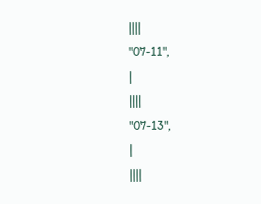||||
"07-11",
|
||||
"07-13",
|
||||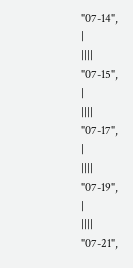"07-14",
|
||||
"07-15",
|
||||
"07-17",
|
||||
"07-19",
|
||||
"07-21",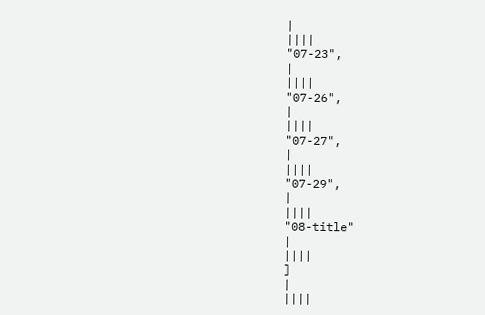|
||||
"07-23",
|
||||
"07-26",
|
||||
"07-27",
|
||||
"07-29",
|
||||
"08-title"
|
||||
]
|
||||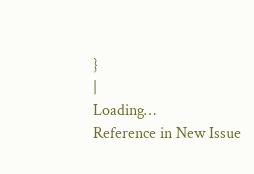}
|
Loading…
Reference in New Issue